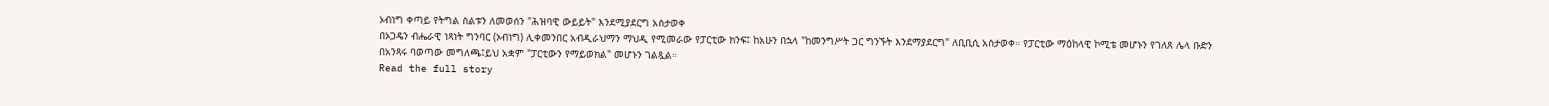ኦብነግ ቀጣይ የትግል ስልቱን ለመወሰን "ሕዝባዊ ውይይት" እንደሚያደርግ አስታወቀ
በኦጋዴን ብሔራዊ ነጻነት ግንባር (ኦብነግ) ሊቀመንበር አብዲራህማን ማህዲ የሚመራው የፓርቲው ክንፍ፤ ከአሁን በኋላ "ከመንግሥት ጋር ግንኙት እንደማያደርግ" ለቢቢሲ አስታወቀ። የፓርቲው ማዕከላዊ ኮሚቴ መሆኑን የገለጸ ሌላ ቡድን በአንጻሩ ባወጣው መግለጫ፤ይህ አቋም "ፓርቲውን የማይወክል" መሆኑን ገልጿል።
Read the full story